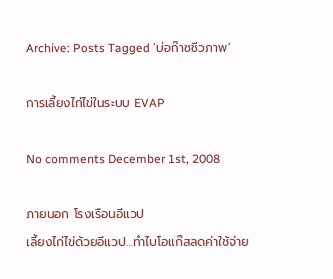Archive: Posts Tagged ‘บ่อก๊าซชีวภาพ’

การเลี้ยงไก่ไข่ในระบบ EVAP

No comments December 1st, 2008

ภายนอก โรงเรือนอีแวป
เลี้ยงไก่ไข่ด้วยอีแวป…ทำไบโอแก๊สลดค่าใช้จ่าย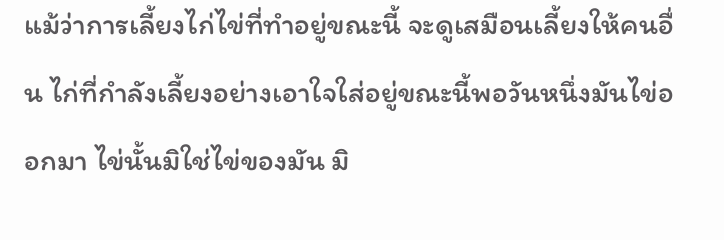แม้ว่าการเลี้ยงไก่ไข่ที่ทำอยู่ขณะนี้ จะดูเสมือนเลี้ยงให้คนอื่น ไก่ที่กำลังเลี้ยงอย่างเอาใจใส่อยู่ขณะนี้พอวันหนึ่งมันไข่ออกมา ไข่นั้นมิใช่ไข่ของมัน มิ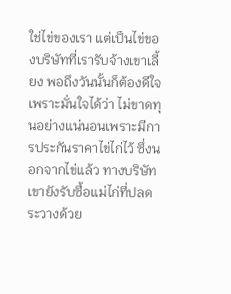ใช่ไข่ของเรา แต่เป็นไข่ของบริษัทที่เรารับจ้างเขาเลี้ยง พอถึงวันนั้นก็ต้องดีใจเพราะมั่นใจได้ว่า ไม่ขาดทุนอย่างแน่นอนเพราะมีการประกันราคาไข่ไก่ไว้ ซึ่งนอกจากไข่แล้ว ทางบริษัทเขายังรับซื้อแม่ไก่ที่ปลดระวางด้วย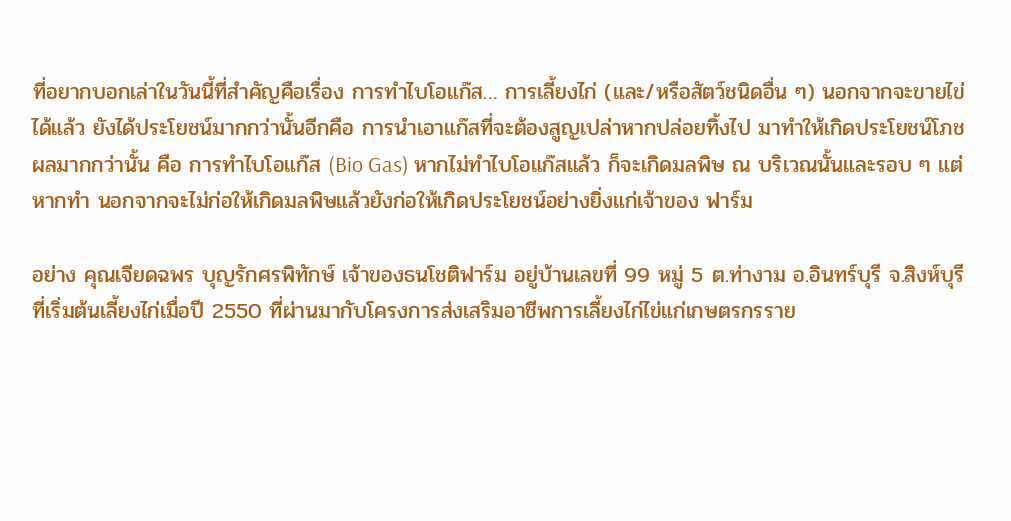ที่อยากบอกเล่าในวันนี้ที่สำคัญคือเรื่อง การทำไบโอแก๊ส… การเลี้ยงไก่ (และ/หรือสัตว์ชนิดอื่น ๆ) นอกจากจะขายไข่ได้แล้ว ยังได้ประโยชน์มากกว่านั้นอีกคือ การนำเอาแก๊สที่จะต้องสูญเปล่าหากปล่อยทิ้งไป มาทำให้เกิดประโยชน์โภชผลมากกว่านั้น คือ การทำไบโอแก๊ส (Bio Gas) หากไม่ทำไบโอแก๊สแล้ว ก็จะเกิดมลพิษ ณ บริเวณนั้นและรอบ ๆ แต่หากทำ นอกจากจะไม่ก่อให้เกิดมลพิษแล้วยังก่อให้เกิดประโยชน์อย่างยิ่งแก่เจ้าของ ฟาร์ม

อย่าง คุณเจียดฉพร บุญรักศรพิทักษ์ เจ้าของธนโชติฟาร์ม อยู่บ้านเลขที่ 99 หมู่ 5 ต.ท่างาม อ.อินทร์บุรี จ.สิงห์บุรี ที่เริ่มต้นเลี้ยงไก่เมื่อปี 2550 ที่ผ่านมากับโครงการส่งเสริมอาชีพการเลี้ยงไก่ไข่แก่เกษตรกรราย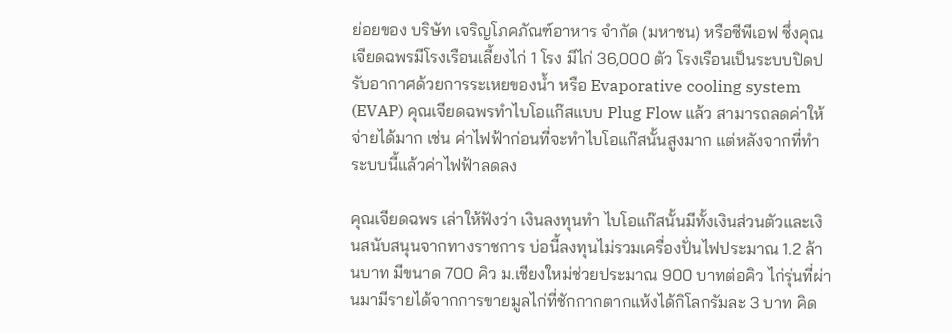ย่อยของ บริษัท เจริญโภคภัณฑ์อาหาร จำกัด (มหาชน) หรือซีพีเอฟ ซึ่งคุณเจียดฉพรมีโรงเรือนเลี้ยงไก่ 1 โรง มีไก่ 36,000 ตัว โรงเรือนเป็นระบบปิดปรับอากาศด้วยการระเหยของน้ำ หรือ Evaporative cooling system (EVAP) คุณเจียดฉพรทำไบโอแก๊สแบบ Plug Flow แล้ว สามารถลดค่าให้จ่ายได้มาก เช่น ค่าไฟฟ้าก่อนที่จะทำไบโอแก๊สนั้นสูงมาก แต่หลังจากที่ทำระบบนี้แล้วค่าไฟฟ้าลดลง

คุณเจียดฉพร เล่าให้ฟังว่า เงินลงทุนทำ ไบโอแก๊สนั้นมีทั้งเงินส่วนตัวและเงินสนับสนุนจากทางราชการ บ่อนี้ลงทุนไม่รวมเครื่องปั่นไฟประมาณ 1.2 ล้านบาท มีขนาด 700 คิว ม.เชียงใหม่ช่วยประมาณ 900 บาทต่อคิว ไก่รุ่นที่ผ่านมามีรายได้จากการขายมูลไก่ที่ชักกากตากแห้งได้กิโลกรัมละ 3 บาท คิด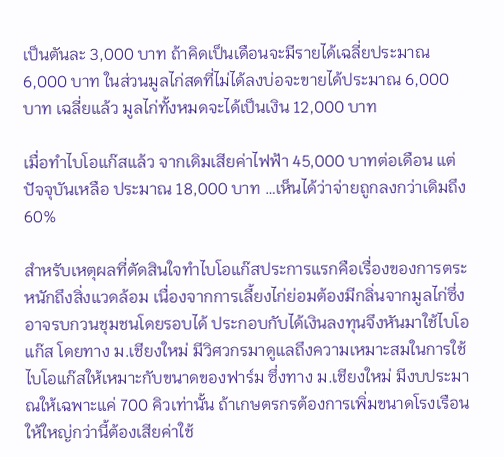เป็นตันละ 3,000 บาท ถ้าคิดเป็นเดือนจะมีรายได้เฉลี่ยประมาณ 6,000 บาท ในส่วนมูลไก่สดที่ไม่ได้ลงบ่อจะขายได้ประมาณ 6,000 บาท เฉลี่ยแล้ว มูลไก่ทั้งหมดจะได้เป็นเงิน 12,000 บาท

เมื่อทำไบโอแก๊สแล้ว จากเดิมเสียค่าไฟฟ้า 45,000 บาทต่อเดือน แต่ปัจจุบันเหลือ ประมาณ 18,000 บาท …เห็นได้ว่าจ่ายถูกลงกว่าเดิมถึง 60%

สำหรับเหตุผลที่ตัดสินใจทำไบโอแก๊สประการแรกคือเรื่องของการตระหนักถึงสิ่งแวดล้อม เนื่องจากการเลี้ยงไก่ย่อมต้องมีกลิ่นจากมูลไก่ซึ่ง อาจรบกวนชุมชนโดยรอบได้ ประกอบกับได้เงินลงทุนจึงหันมาใช้ไบโอแก๊ส โดยทาง ม.เชียงใหม่ มีวิศวกรมาดูแลถึงความเหมาะสมในการใช้ไบโอแก๊สให้เหมาะกับขนาดของฟาร์ม ซึ่งทาง ม.เชียงใหม่ มีงบประมาณให้เฉพาะแค่ 700 คิวเท่านั้น ถ้าเกษตรกรต้องการเพิ่มขนาดโรงเรือนให้ใหญ่กว่านี้ต้องเสียค่าใช้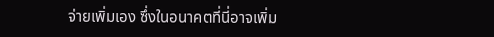จ่ายเพิ่มเอง ซึ่งในอนาคตที่นี่อาจเพิ่ม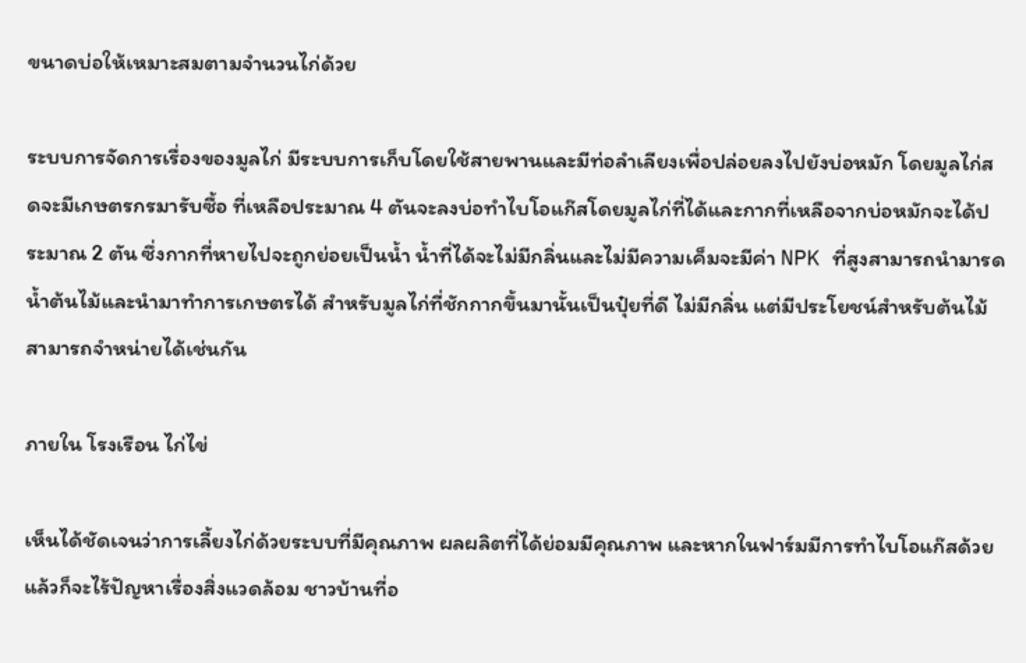ขนาดบ่อให้เหมาะสมตามจำนวนไก่ด้วย

ระบบการจัดการเรื่องของมูลไก่ มีระบบการเก็บโดยใช้สายพานและมีท่อลำเลียงเพื่อปล่อยลงไปยังบ่อหมัก โดยมูลไก่สดจะมีเกษตรกรมารับซื้อ ที่เหลือประมาณ 4 ตันจะลงบ่อทำไบโอแก๊สโดยมูลไก่ที่ได้และกากที่เหลือจากบ่อหมักจะได้ประมาณ 2 ตัน ซึ่งกากที่หายไปจะถูกย่อยเป็นน้ำ น้ำที่ได้จะไม่มีกลิ่นและไม่มีความเค็มจะมีค่า NPK ที่สูงสามารถนำมารดน้ำต้นไม้และนำมาทำการเกษตรได้ สำหรับมูลไก่ที่ชักกากขึ้นมานั้นเป็นปุ๋ยที่ดี ไม่มีกลิ่น แต่มีประโยชน์สำหรับต้นไม้ สามารถจำหน่ายได้เช่นกัน

ภายใน โรงเรือน ไก่ไข่

เห็นได้ชัดเจนว่าการเลี้ยงไก่ด้วยระบบที่มีคุณภาพ ผลผลิตที่ได้ย่อมมีคุณภาพ และหากในฟาร์มมีการทำไบโอแก๊สด้วยแล้วก็จะไร้ปัญหาเรื่องสิ่งแวดล้อม ชาวบ้านที่อ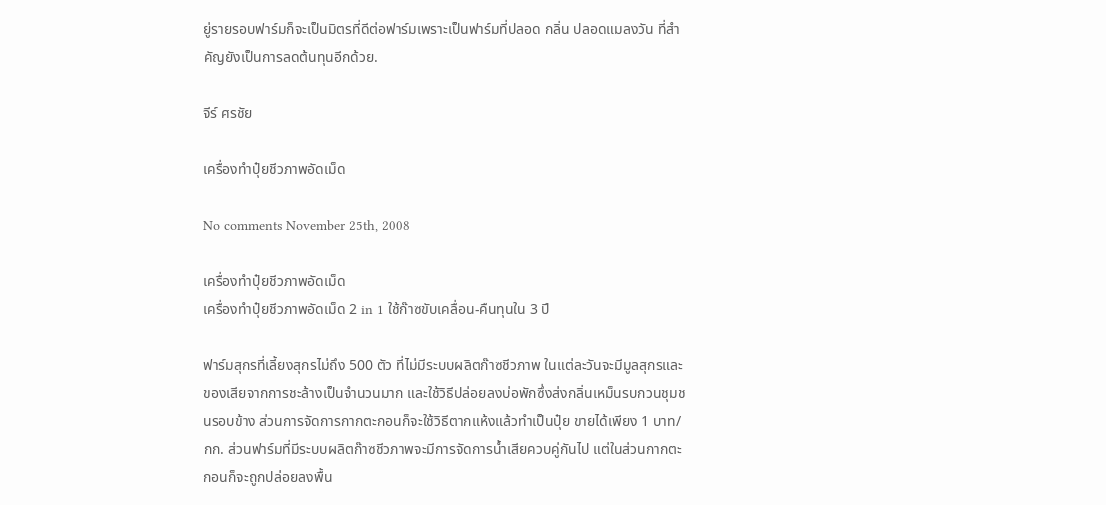ยู่รายรอบฟาร์มก็จะเป็นมิตรที่ดีต่อฟาร์มเพราะเป็นฟาร์มที่ปลอด กลิ่น ปลอดแมลงวัน ที่สำคัญยังเป็นการลดต้นทุนอีกด้วย.

จีร์ ศรชัย

เครื่องทำปุ๋ยชีวภาพอัดเม็ด

No comments November 25th, 2008

เครื่องทำปุ๋ยชีวภาพอัดเม็ด
เครื่องทำปุ๋ยชีวภาพอัดเม็ด 2 in 1 ใช้ก๊าซขับเคลื่อน-คืนทุนใน 3 ปี

ฟาร์มสุกรที่เลี้ยงสุกรไม่ถึง 500 ตัว ที่ไม่มีระบบผลิตก๊าซชีวภาพ ในแต่ละวันจะมีมูลสุกรและของเสียจากการชะล้างเป็นจำนวนมาก และใช้วิธีปล่อยลงบ่อพักซึ่งส่งกลิ่นเหม็นรบกวนชุมชนรอบข้าง ส่วนการจัดการกากตะกอนก็จะใช้วิธีตากแห้งแล้วทำเป็นปุ๋ย ขายได้เพียง 1 บาท/กก. ส่วนฟาร์มที่มีระบบผลิตก๊าซชีวภาพจะมีการจัดการน้ำเสียควบคู่กันไป แต่ในส่วนกากตะกอนก็จะถูกปล่อยลงพื้น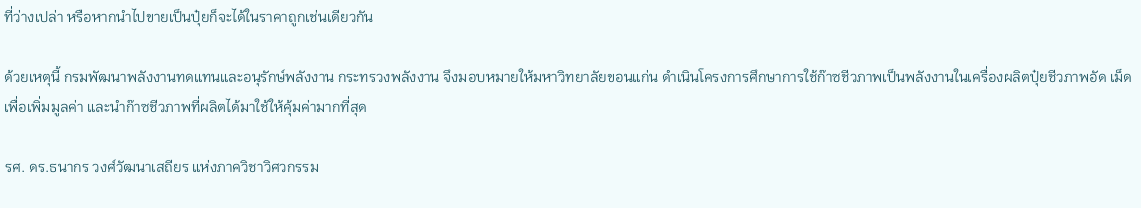ที่ว่างเปล่า หรือหากนำไปขายเป็นปุ๋ยก็จะได้ในราคาถูกเช่นเดียวกัน

ด้วยเหตุนี้ กรมพัฒนาพลังงานทดแทนและอนุรักษ์พลังงาน กระทรวงพลังงาน จึงมอบหมายให้มหาวิทยาลัยขอนแก่น ดำเนินโครงการศึกษาการใช้ก๊าซชีวภาพเป็นพลังงานในเครื่องผลิตปุ๋ยชีวภาพอัด เม็ด เพื่อเพิ่มมูลค่า และนำก๊าซชีวภาพที่ผลิตได้มาใช้ให้คุ้มค่ามากที่สุด

รศ. ดร.ธนากร วงศ์วัฒนาเสถียร แห่งภาควิชาวิศวกรรม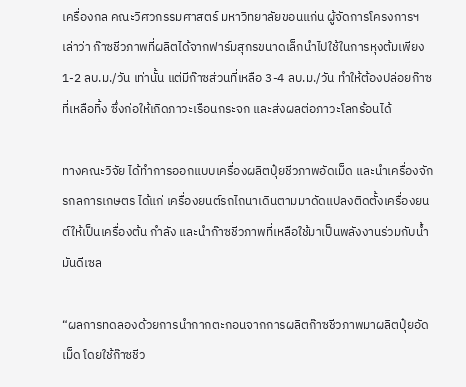เครื่องกล คณะวิศวกรรมศาสตร์ มหาวิทยาลัยขอนแก่น ผู้จัดการโครงการฯ เล่าว่า ก๊าซชีวภาพที่ผลิตได้จากฟาร์มสุกรขนาดเล็กนำไปใช้ในการหุงต้มเพียง 1-2 ลบ.ม./วัน เท่านั้น แต่มีก๊าซส่วนที่เหลือ 3-4 ลบ.ม./วัน ทำให้ต้องปล่อยก๊าซที่เหลือทิ้ง ซึ่งก่อให้เกิดภาวะเรือนกระจก และส่งผลต่อภาวะโลกร้อนได้

ทางคณะวิจัย ได้ทำการออกแบบเครื่องผลิตปุ๋ยชีวภาพอัดเม็ด และนำเครื่องจักรกลการเกษตร ได้แก่ เครื่องยนต์รถไถนาเดินตามมาดัดแปลงติดตั้งเครื่องยนต์ให้เป็นเครื่องต้น กำลัง และนำก๊าซชีวภาพที่เหลือใช้มาเป็นพลังงานร่วมกับน้ำมันดีเซล

“ผลการทดลองด้วยการนำกากตะกอนจากการผลิตก๊าซชีวภาพมาผลิตปุ๋ยอัดเม็ด โดยใช้ก๊าซชีว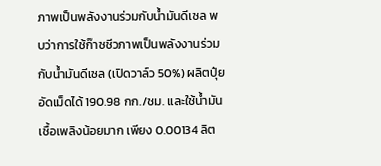ภาพเป็นพลังงานร่วมกับน้ำมันดีเซล พบว่าการใช้ก๊าซชีวภาพเป็นพลังงานร่วมกับน้ำมันดีเซล (เปิดวาล์ว 50%) ผลิตปุ๋ยอัดเม็ดได้ 190.98 กก./ชม. และใช้น้ำมันเชื้อเพลิงน้อยมาก เพียง 0.00134 ลิต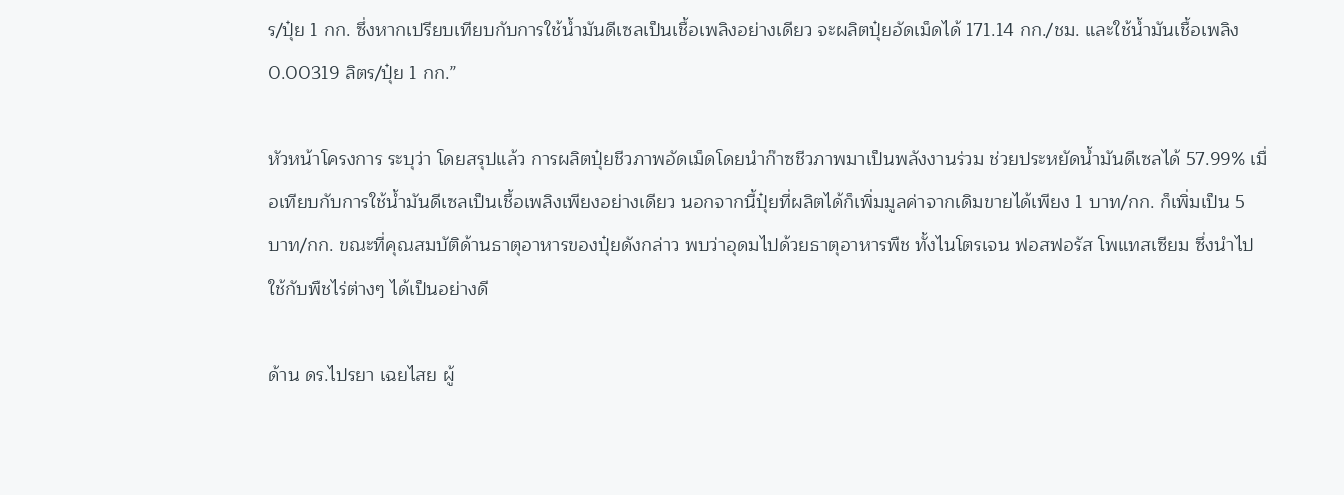ร/ปุ๋ย 1 กก. ซึ่งหากเปรียบเทียบกับการใช้น้ำมันดีเซลเป็นเชื้อเพลิงอย่างเดียว จะผลิตปุ๋ยอัดเม็ดได้ 171.14 กก./ชม. และใช้น้ำมันเชื้อเพลิง 0.00319 ลิตร/ปุ๋ย 1 กก.”

หัวหน้าโครงการ ระบุว่า โดยสรุปแล้ว การผลิตปุ๋ยชีวภาพอัดเม็ดโดยนำก๊าซชีวภาพมาเป็นพลังงานร่วม ช่วยประหยัดน้ำมันดีเซลได้ 57.99% เมื่อเทียบกับการใช้น้ำมันดีเซลเป็นเชื้อเพลิงเพียงอย่างเดียว นอกจากนี้ปุ๋ยที่ผลิตได้ก็เพิ่มมูลค่าจากเดิมขายได้เพียง 1 บาท/กก. ก็เพิ่มเป็น 5 บาท/กก. ขณะที่คุณสมบัติด้านธาตุอาหารของปุ๋ยดังกล่าว พบว่าอุดมไปด้วยธาตุอาหารพืช ทั้งไนโตรเจน ฟอสฟอรัส โพแทสเซียม ซึ่งนำไปใช้กับพืชไร่ต่างๆ ได้เป็นอย่างดี

ด้าน ดร.ไปรยา เฉยไสย ผู้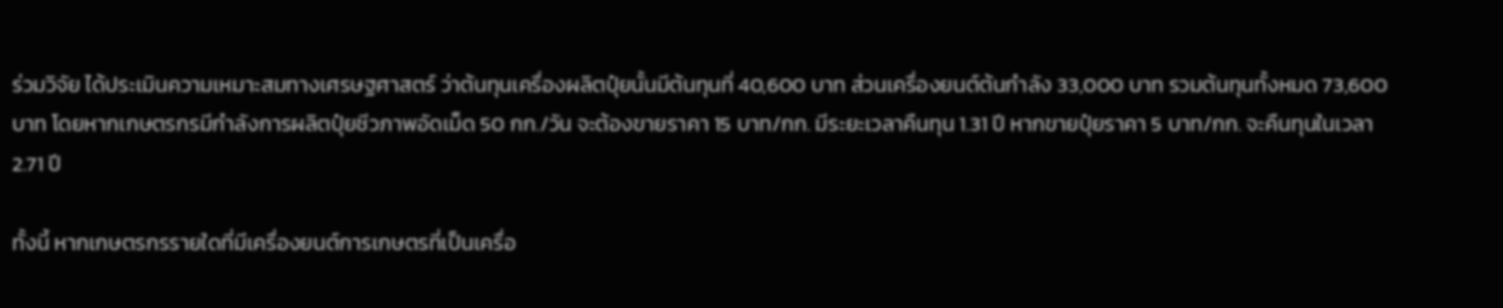ร่วมวิจัย ได้ประเมินความเหมาะสมทางเศรษฐศาสตร์ ว่าต้นทุนเครื่องผลิตปุ๋ยนั้นมีต้นทุนที่ 40,600 บาท ส่วนเครื่องยนต์ต้นกำลัง 33,000 บาท รวมต้นทุนทั้งหมด 73,600 บาท โดยหากเกษตรกรมีกำลังการผลิตปุ๋ยชีวภาพอัดเม็ด 50 กก./วัน จะต้องขายราคา 15 บาท/กก. มีระยะเวลาคืนทุน 1.31 ปี หากขายปุ๋ยราคา 5 บาท/กก. จะคืนทุนในเวลา 2.71 ปี

ทั้งนี้ หากเกษตรกรรายใดที่มีเครื่องยนต์การเกษตรที่เป็นเครื่อ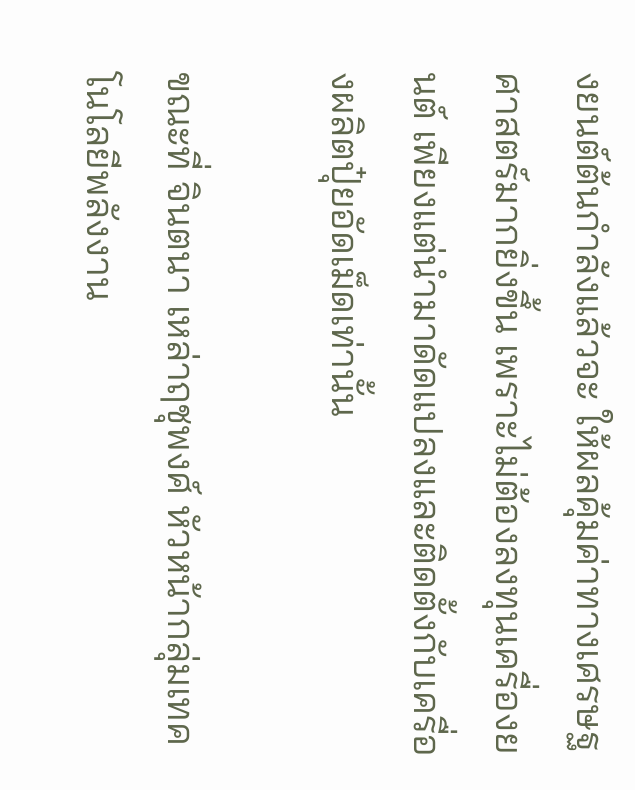งยนต์ต้นกำลังแล้วจะ ให้ผลคุ้มค่าทางเศรษฐศาสตร์มากยิ่งขึ้น เพราะไม่ต้องลงทุนเครื่องยนต์ เพียงแต่นำมาดัดแปลงและติดตั้งกับเครื่องผลิตปุ๋ยอัดเม็ดเท่านั้น

ขณะที่ จินตนา เหล่าฤชุพงศ์ หัวหน้ากลุ่มเทคโนโลยีพลังงาน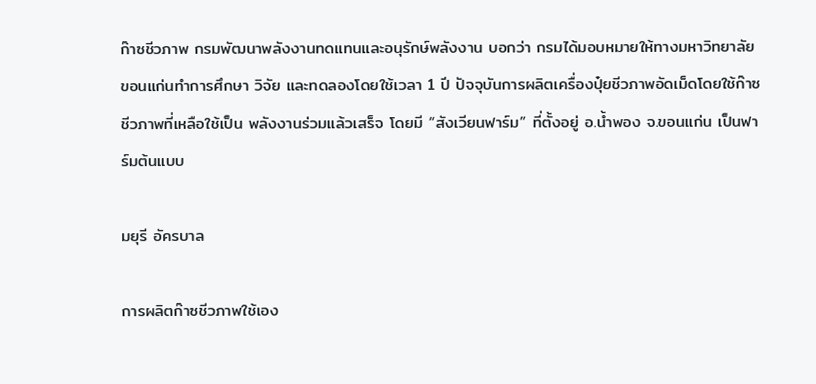ก๊าซชีวภาพ กรมพัฒนาพลังงานทดแทนและอนุรักษ์พลังงาน บอกว่า กรมได้มอบหมายให้ทางมหาวิทยาลัยขอนแก่นทำการศึกษา วิจัย และทดลองโดยใช้เวลา 1 ปี ปัจจุบันการผลิตเครื่องปุ๋ยชีวภาพอัดเม็ดโดยใช้ก๊าซชีวภาพที่เหลือใช้เป็น พลังงานร่วมแล้วเสร็จ โดยมี “สังเวียนฟาร์ม” ที่ตั้งอยู่ อ.น้ำพอง จ.ขอนแก่น เป็นฟาร์มต้นแบบ

มยุรี อัครบาล

การผลิตก๊าซชีวภาพใช้เอง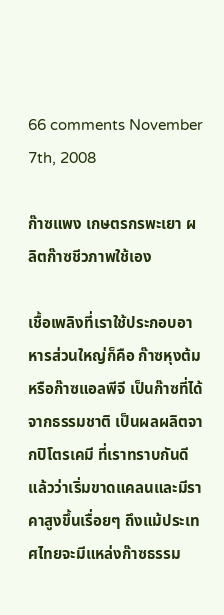66 comments November 7th, 2008

ก๊าซแพง เกษตรกรพะเยา ผลิตก๊าซชีวภาพใช้เอง

เชื้อเพลิงที่เราใช้ประกอบอาหารส่วนใหญ่ก็คือ ก๊าซหุงต้ม หรือก๊าซแอลพีจี เป็นก๊าซที่ได้จากธรรมชาติ เป็นผลผลิตจากปิโตรเคมี ที่เราทราบกันดีแล้วว่าเริ่มขาดแคลนและมีราคาสูงขึ้นเรื่อยๆ ถึงแม้ประเทศไทยจะมีแหล่งก๊าซธรรม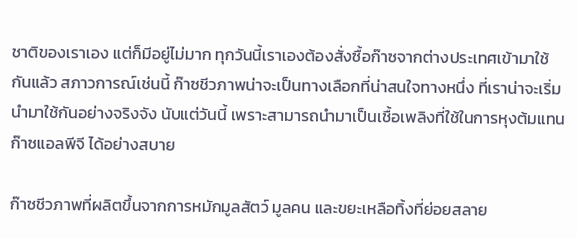ชาติของเราเอง แต่ก็มีอยู่ไม่มาก ทุกวันนี้เราเองต้องสั่งซื้อก๊าซจากต่างประเทศเข้ามาใช้กันแล้ว สภาวการณ์เช่นนี้ ก๊าซชีวภาพน่าจะเป็นทางเลือกที่น่าสนใจทางหนึ่ง ที่เราน่าจะเริ่มนำมาใช้กันอย่างจริงจัง นับแต่วันนี้ เพราะสามารถนำมาเป็นเชื้อเพลิงที่ใช้ในการหุงต้มแทนก๊าซแอลพีจี ได้อย่างสบาย

ก๊าซชีวภาพที่ผลิตขึ้นจากการหมักมูลสัตว์ มูลคน และขยะเหลือทิ้งที่ย่อยสลาย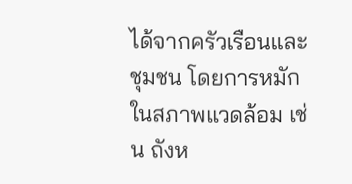ได้จากครัวเรือนและชุมชน โดยการหมักในสภาพแวดล้อม เช่น ถังห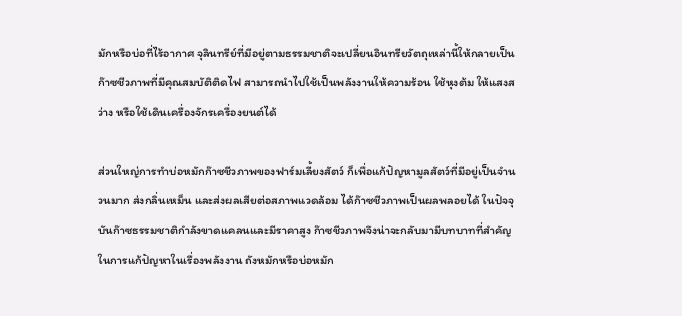มักหรือบ่อที่ไร้อากาศ จุลินทรีย์ที่มีอยู่ตามธรรมชาติจะเปลี่ยนอินทรียวัตถุเหล่านี้ให้กลายเป็น ก๊าซชีวภาพที่มีคุณสมบัติติดไฟ สามารถนำไปใช้เป็นพลังงานให้ความร้อน ใช้หุงต้ม ให้แสงสว่าง หรือใช้เดินเครื่องจักรเครื่องยนต์ได้

ส่วนใหญ่การทำบ่อหมักก๊าซชีวภาพของฟาร์มเลี้ยงสัตว์ ก็เพื่อแก้ปัญหามูลสัตว์ที่มีอยู่เป็นจำนวนมาก ส่งกลิ่นเหม็น และส่งผลเสียต่อสภาพแวดล้อม ได้ก๊าซชีวภาพเป็นผลพลอยได้ ในปัจจุบันก๊าซธรรมชาติกำลังขาดแคลนและมีราคาสูง ก๊าซชีวภาพจึงน่าจะกลับมามีบทบาทที่สำคัญในการแก้ปัญหาในเรื่องพลังงาน ถังหมักหรือบ่อหมัก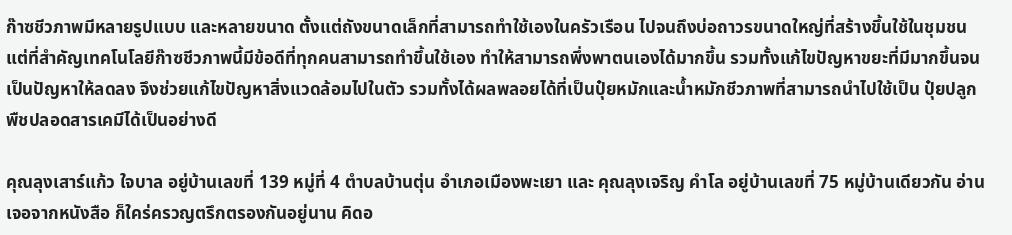ก๊าซชีวภาพมีหลายรูปแบบ และหลายขนาด ตั้งแต่ถังขนาดเล็กที่สามารถทำใช้เองในครัวเรือน ไปจนถึงบ่อถาวรขนาดใหญ่ที่สร้างขึ้นใช้ในชุมชน แต่ที่สำคัญเทคโนโลยีก๊าซชีวภาพนี้มีข้อดีที่ทุกคนสามารถทำขึ้นใช้เอง ทำให้สามารถพึ่งพาตนเองได้มากขึ้น รวมทั้งแก้ไขปัญหาขยะที่มีมากขึ้นจนเป็นปัญหาให้ลดลง จึงช่วยแก้ไขปัญหาสิ่งแวดล้อมไปในตัว รวมทั้งได้ผลพลอยได้ที่เป็นปุ๋ยหมักและน้ำหมักชีวภาพที่สามารถนำไปใช้เป็น ปุ๋ยปลูกพืชปลอดสารเคมีได้เป็นอย่างดี

คุณลุงเสาร์แก้ว ใจบาล อยู่บ้านเลขที่ 139 หมู่ที่ 4 ตำบลบ้านตุ่น อำเภอเมืองพะเยา และ คุณลุงเจริญ คำโล อยู่บ้านเลขที่ 75 หมู่บ้านเดียวกัน อ่านเจอจากหนังสือ ก็ใคร่ครวญตรึกตรองกันอยู่นาน คิดอ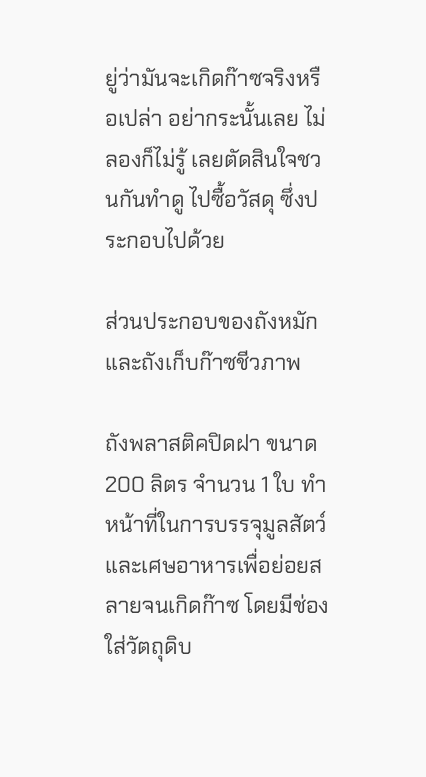ยู่ว่ามันจะเกิดก๊าซจริงหรือเปล่า อย่ากระนั้นเลย ไม่ลองก็ไม่รู้ เลยตัดสินใจชวนกันทำดู ไปซื้อวัสดุ ซึ่งประกอบไปด้วย

ส่วนประกอบของถังหมักและถังเก็บก๊าซชีวภาพ

ถังพลาสติคปิดฝา ขนาด 200 ลิตร จำนวน 1 ใบ ทำหน้าที่ในการบรรจุมูลสัตว์และเศษอาหารเพื่อย่อยสลายจนเกิดก๊าซ โดยมีช่องใส่วัตถุดิบ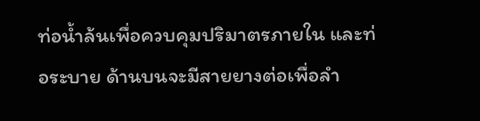ท่อน้ำล้นเพื่อควบคุมปริมาตรภายใน และท่อระบาย ด้านบนจะมีสายยางต่อเพื่อลำ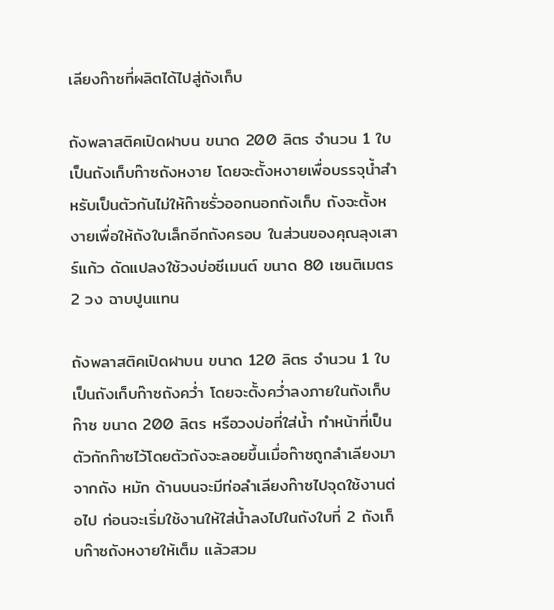เลียงก๊าซที่ผลิตได้ไปสู่ถังเก็บ

ถังพลาสติคเปิดฝาบน ขนาด 200 ลิตร จำนวน 1 ใบ เป็นถังเก็บก๊าซถังหงาย โดยจะตั้งหงายเพื่อบรรจุน้ำสำหรับเป็นตัวกันไม่ให้ก๊าซรั่วออกนอกถังเก็บ ถังจะตั้งหงายเพื่อให้ถังใบเล็กอีกถังครอบ ในส่วนของคุณลุงเสาร์แก้ว ดัดแปลงใช้วงบ่อซีเมนต์ ขนาด 80 เซนติเมตร 2 วง ฉาบปูนแทน

ถังพลาสติคเปิดฝาบน ขนาด 120 ลิตร จำนวน 1 ใบ เป็นถังเก็บก๊าซถังคว่ำ โดยจะตั้งคว่ำลงภายในถังเก็บก๊าซ ขนาด 200 ลิตร หรือวงบ่อที่ใส่น้ำ ทำหน้าที่เป็นตัวกักก๊าซไว้โดยตัวถังจะลอยขึ้นเมื่อก๊าซถูกลำเลียงมาจากถัง หมัก ด้านบนจะมีท่อลำเลียงก๊าซไปจุดใช้งานต่อไป ก่อนจะเริ่มใช้งานให้ใส่น้ำลงไปในถังใบที่ 2 ถังเก็บก๊าซถังหงายให้เต็ม แล้วสวม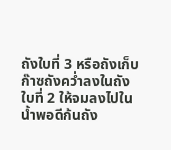ถังใบที่ 3 หรือถังเก็บก๊าซถังคว่ำลงในถังใบที่ 2 ให้จมลงไปในน้ำพอดีก้นถัง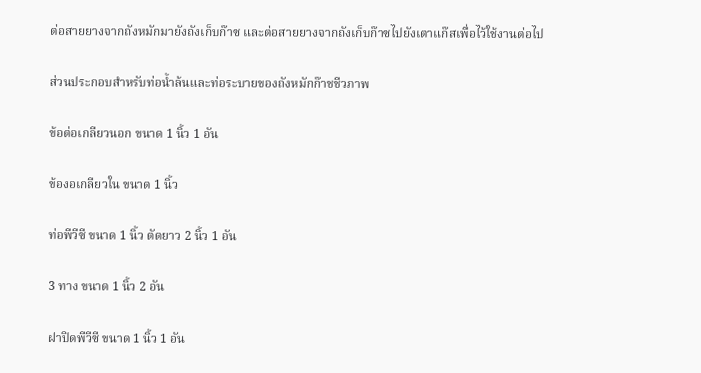ต่อสายยางจากถังหมักมายังถังเก็บก๊าซ และต่อสายยางจากถังเก็บก๊าซไปยังเตาแก๊สเพื่อไว้ใช้งานต่อไป

ส่วนประกอบสำหรับท่อน้ำล้นและท่อระบายของถังหมักก๊าชชีวภาพ

ข้อต่อเกลียวนอก ขนาด 1 นิ้ว 1 อัน

ข้องอเกลียวใน ขนาด 1 นิ้ว

ท่อพีวีซี ขนาด 1 นิ้ว ตัดยาว 2 นิ้ว 1 อัน

3 ทาง ขนาด 1 นิ้ว 2 อัน

ฝาปิดพีวีซี ขนาด 1 นิ้ว 1 อัน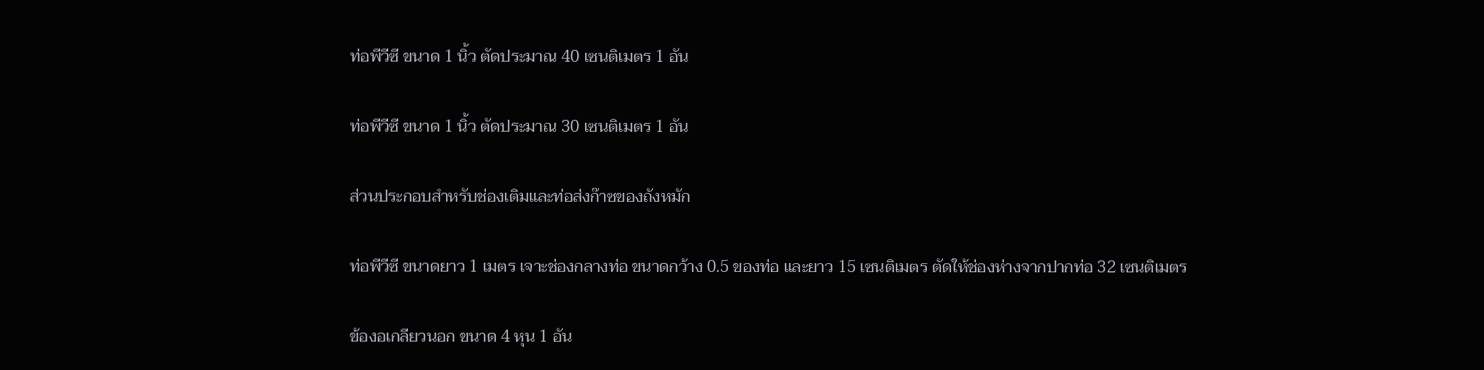ท่อพีวีซี ขนาด 1 นิ้ว ตัดประมาณ 40 เซนติเมตร 1 อัน

ท่อพีวีซี ขนาด 1 นิ้ว ตัดประมาณ 30 เซนติเมตร 1 อัน

ส่วนประกอบสำหรับช่องเติมและท่อส่งก๊าซของถังหมัก

ท่อพีวีซี ขนาดยาว 1 เมตร เจาะช่องกลางท่อ ขนาดกว้าง 0.5 ของท่อ และยาว 15 เซนติเมตร ตัดให้ช่องห่างจากปากท่อ 32 เซนติเมตร

ข้องอเกลียวนอก ขนาด 4 หุน 1 อัน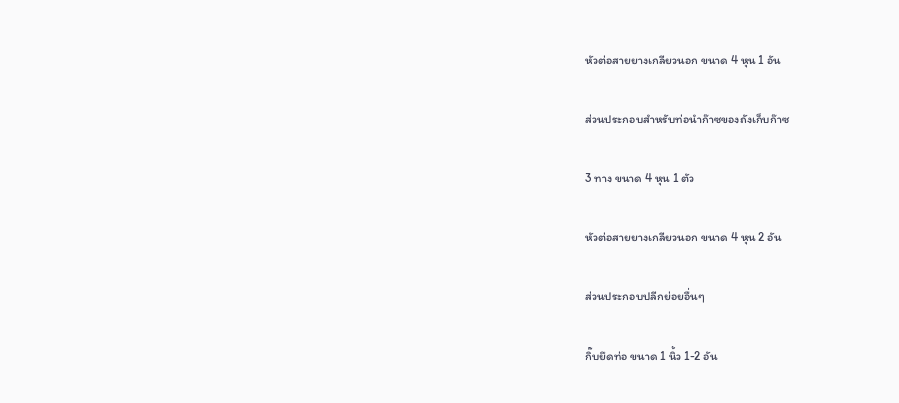หัวต่อสายยางเกลียวนอก ขนาด 4 หุน 1 อัน

ส่วนประกอบสำหรับท่อนำก๊าซของถังเก็บก๊าซ

3 ทาง ขนาด 4 หุน 1 ตัว

หัวต่อสายยางเกลียวนอก ขนาด 4 หุน 2 อัน

ส่วนประกอบปลีกย่อยอื่นๆ

กิ๊บยึดท่อ ขนาด 1 นิ้ว 1-2 อัน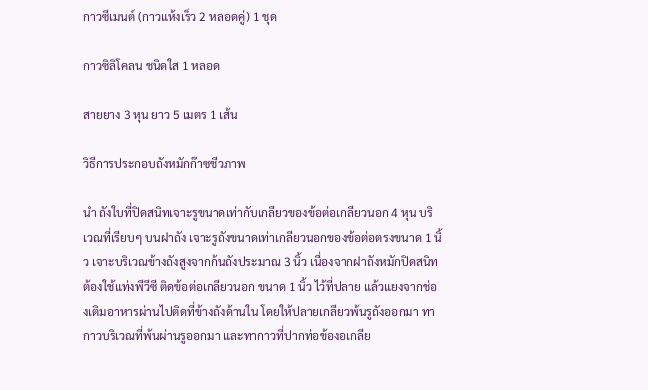กาวซีเมนต์ (กาวแห้งเร็ว 2 หลอดคู่) 1 ชุด

กาวซิลิโคลน ชนิดใส 1 หลอด

สายยาง 3 หุน ยาว 5 เมตร 1 เส้น

วิธีการประกอบถังหมักก๊าซชีวภาพ

นำ ถังใบที่ปิดสนิทเจาะรูขนาดเท่ากับเกลียวของข้อต่อเกลียวนอก 4 หุน บริเวณที่เรียบๆ บนฝาถัง เจาะรูถังขนาดเท่าเกลียวนอกของข้อต่อตรงขนาด 1 นิ้ว เจาะบริเวณข้างถังสูงจากก้นถังประมาณ 3 นิ้ว เนื่องจากฝาถังหมักปิดสนิทต้องใช้แท่งพีวีซี ติดข้อต่อเกลียวนอก ขนาด 1 นิ้ว ไว้ที่ปลาย แล้วแยงจากช่องเติมอาหารผ่านไปติดที่ข้างถังด้านใน โดยให้ปลายเกลียวพ้นรูถังออกมา ทากาวบริเวณที่พ้นผ่านรูออกมา และทากาวที่ปากท่อข้องอเกลีย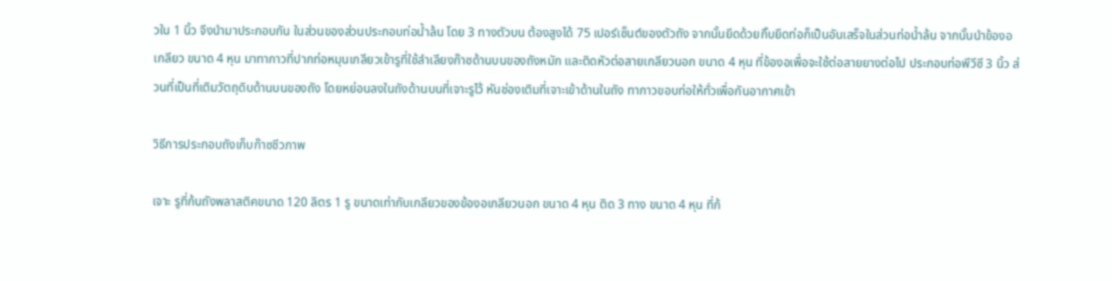วใน 1 นิ้ว จึงนำมาประกอบกัน ในส่วนของส่วนประกอบท่อน้ำล้น โดย 3 ทางตัวบน ต้องสูงได้ 75 เปอร์เซ็นต์ของตัวถัง จากนั้นยึดด้วยกิ๊บยึดท่อก็เป็นอันเสร็จในส่วนท่อน้ำล้น จากนั้นนำข้องอเกลียว ขนาด 4 หุน มาทากาวที่ปากท่อหมุนเกลียวเข้ารูที่ใช้ลำเลียงก๊าซด้านบนของถังหมัก และติดหัวต่อสายเกลียวนอก ขนาด 4 หุน ที่ข้องอเพื่อจะใช้ต่อสายยางต่อไป ประกอบท่อพีวีซี 3 นิ้ว ส่วนที่เป็นที่เติมวัตถุดิบด้านบนของถัง โดยหย่อนลงในถังด้านบนที่เจาะรูไว้ หันช่องเติมที่เจาะเข้าด้านในถัง ทากาวขอบท่อให้ทั่วเพื่อกันอากาศเข้า

วิธีการประกอบถังเก็บก๊าซชีวภาพ

เจาะ รูที่ก้นถังพลาสติคขนาด 120 ลิตร 1 รู ขนาดเท่ากับเกลียวของข้องอเกลียวนอก ขนาด 4 หุน ติด 3 ทาง ขนาด 4 หุน ที่ก้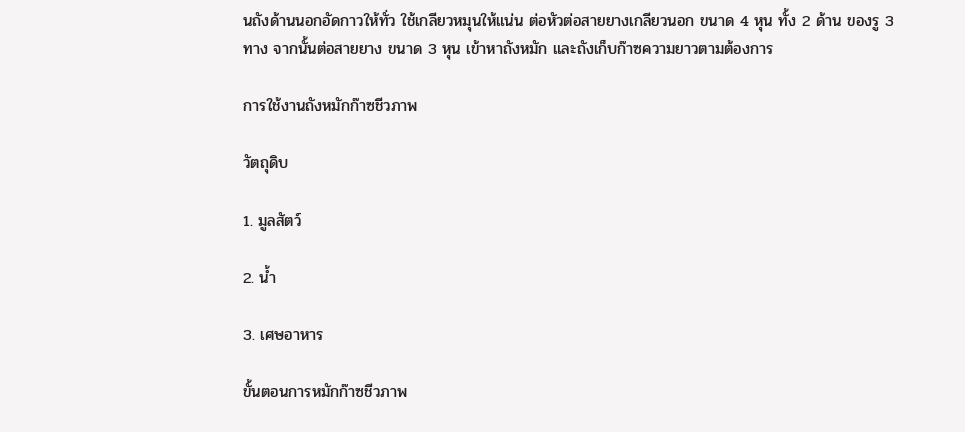นถังด้านนอกอัดกาวให้ทั่ว ใช้เกลียวหมุนให้แน่น ต่อหัวต่อสายยางเกลียวนอก ขนาด 4 หุน ทั้ง 2 ด้าน ของรู 3 ทาง จากนั้นต่อสายยาง ขนาด 3 หุน เข้าหาถังหมัก และถังเก็บก๊าซความยาวตามต้องการ

การใช้งานถังหมักก๊าซชีวภาพ

วัตถุดิบ

1. มูลสัตว์

2. น้ำ

3. เศษอาหาร

ขั้นตอนการหมักก๊าซชีวภาพ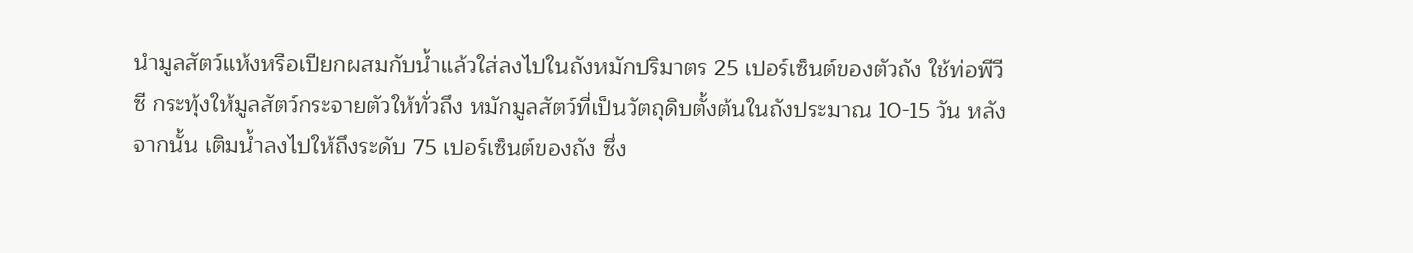นำมูลสัตว์แห้งหรือเปียกผสมกับน้ำแล้วใส่ลงไปในถังหมักปริมาตร 25 เปอร์เซ็นต์ของตัวถัง ใช้ท่อพีวีซี กระทุ้งให้มูลสัตว์กระจายตัวให้ทั่วถึง หมักมูลสัตว์ที่เป็นวัตถุดิบตั้งต้นในถังประมาณ 10-15 วัน หลังจากนั้น เติมน้ำลงไปให้ถึงระดับ 75 เปอร์เซ็นต์ของถัง ซึ่ง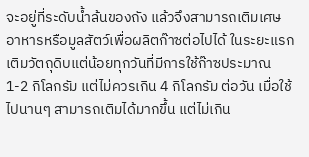จะอยู่ที่ระดับน้ำล้นของถัง แล้วจึงสามารถเติมเศษอาหารหรือมูลสัตว์เพื่อผลิตก๊าซต่อไปได้ ในระยะแรกเติมวัตถุดิบแต่น้อยทุกวันที่มีการใช้ก๊าซประมาณ 1-2 กิโลกรัม แต่ไม่ควรเกิน 4 กิโลกรัม ต่อวัน เมื่อใช้ไปนานๆ สามารถเติมได้มากขึ้น แต่ไม่เกิน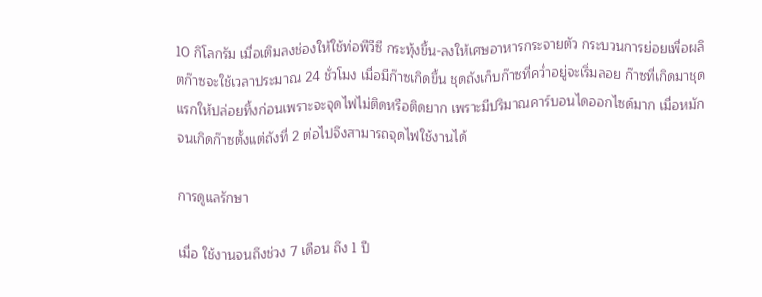10 กิโลกรัม เมื่อเติมลงช่องให้ใช้ท่อพีวีซี กระทุ้งขึ้น-ลงให้เศษอาหารกระจายตัว กระบวนการย่อยเพื่อผลิตก๊าซจะใช้เวลาประมาณ 24 ชั่วโมง เมื่อมีก๊าซเกิดขึ้น ชุดถังเก็บก๊าซที่คว่ำอยู่จะเริ่มลอย ก๊าซที่เกิดมาชุดแรกให้ปล่อยทิ้งก่อนเพราะจะจุดไฟไม่ติดหรือติดยาก เพราะมีปริมาณคาร์บอนไดออกไซด์มาก เมื่อหมักจนเกิดก๊าซตั้งแต่ถังที่ 2 ต่อไปจึงสามารถจุดไฟใช้งานได้

การดูแลรักษา

เมื่อ ใช้งานจนถึงช่วง 7 เดือน ถึง 1 ปี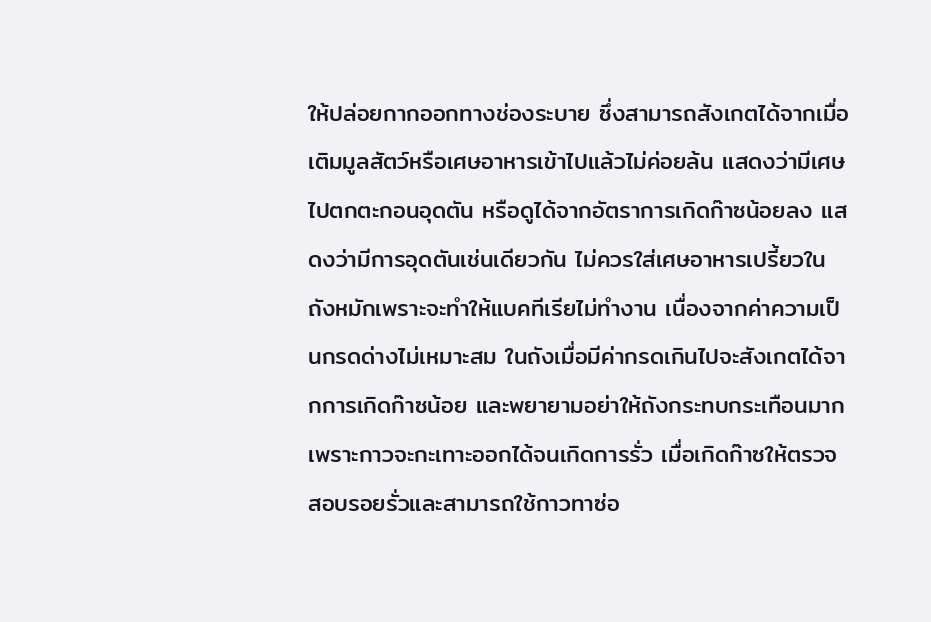ให้ปล่อยกากออกทางช่องระบาย ซึ่งสามารถสังเกตได้จากเมื่อเติมมูลสัตว์หรือเศษอาหารเข้าไปแล้วไม่ค่อยล้น แสดงว่ามีเศษไปตกตะกอนอุดตัน หรือดูได้จากอัตราการเกิดก๊าซน้อยลง แสดงว่ามีการอุดตันเช่นเดียวกัน ไม่ควรใส่เศษอาหารเปรี้ยวในถังหมักเพราะจะทำให้แบคทีเรียไม่ทำงาน เนื่องจากค่าความเป็นกรดด่างไม่เหมาะสม ในถังเมื่อมีค่ากรดเกินไปจะสังเกตได้จากการเกิดก๊าซน้อย และพยายามอย่าให้ถังกระทบกระเทือนมากเพราะกาวจะกะเทาะออกได้จนเกิดการรั่ว เมื่อเกิดก๊าซให้ตรวจสอบรอยรั่วและสามารถใช้กาวทาซ่อ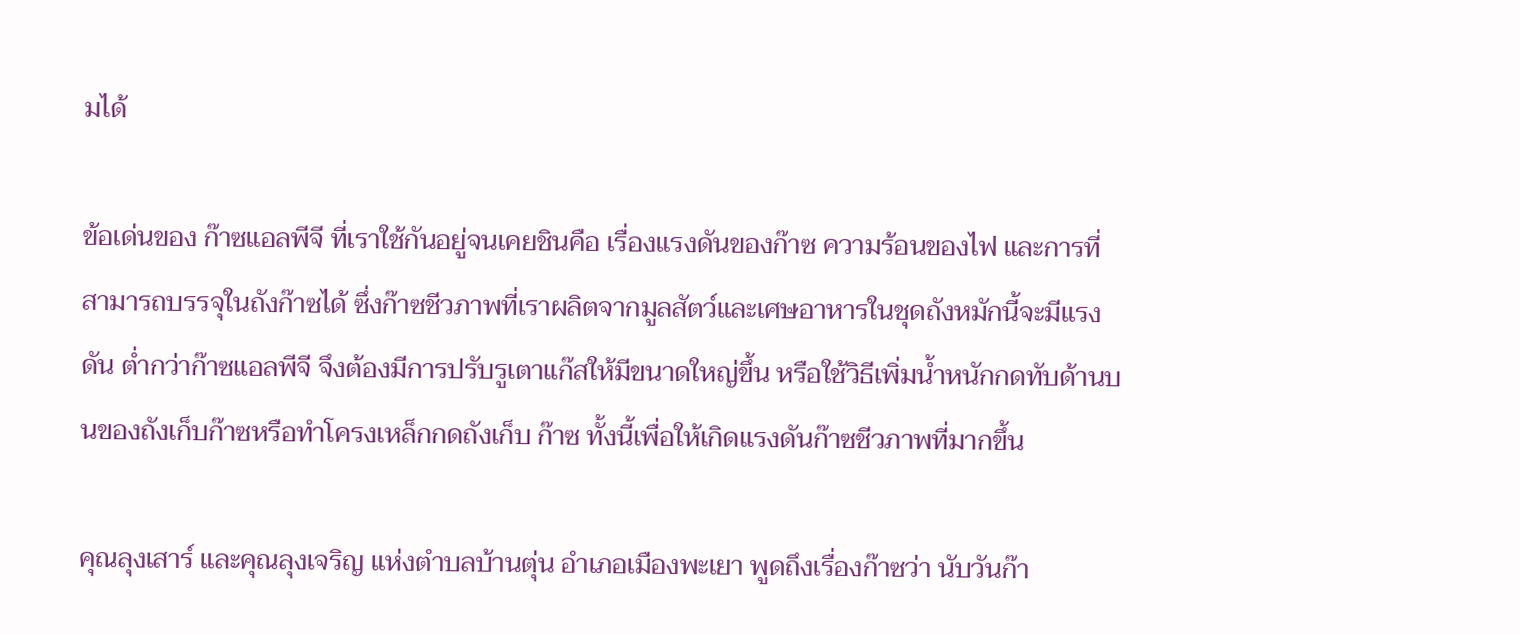มได้

ข้อเด่นของ ก๊าซแอลพีจี ที่เราใช้กันอยู่จนเคยชินคือ เรื่องแรงดันของก๊าซ ความร้อนของไฟ และการที่สามารถบรรจุในถังก๊าซได้ ซึ่งก๊าซชีวภาพที่เราผลิตจากมูลสัตว์และเศษอาหารในชุดถังหมักนี้จะมีแรงดัน ต่ำกว่าก๊าซแอลพีจี จึงต้องมีการปรับรูเตาแก๊สให้มีขนาดใหญ่ขึ้น หรือใช้วิธีเพิ่มน้ำหนักกดทับด้านบนของถังเก็บก๊าซหรือทำโครงเหล็กกดถังเก็บ ก๊าซ ทั้งนี้เพื่อให้เกิดแรงดันก๊าซชีวภาพที่มากขึ้น

คุณลุงเสาร์ และคุณลุงเจริญ แห่งตำบลบ้านตุ่น อำเภอเมืองพะเยา พูดถึงเรื่องก๊าซว่า นับวันก๊า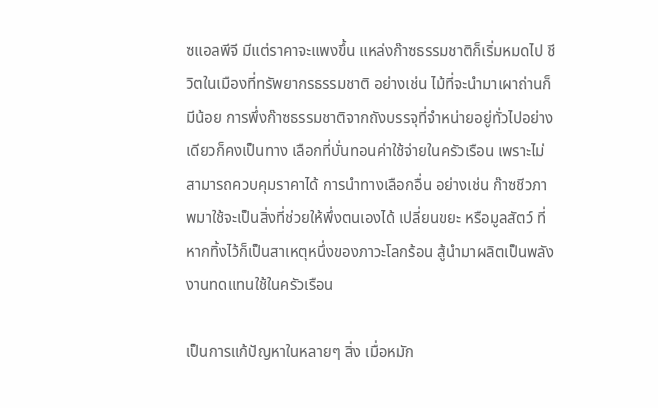ซแอลพีจี มีแต่ราคาจะแพงขึ้น แหล่งก๊าซธรรมชาติก็เริ่มหมดไป ชีวิตในเมืองที่ทรัพยากรธรรมชาติ อย่างเช่น ไม้ที่จะนำมาเผาถ่านก็มีน้อย การพึ่งก๊าซธรรมชาติจากถังบรรจุที่จำหน่ายอยู่ทั่วไปอย่างเดียวก็คงเป็นทาง เลือกที่บั่นทอนค่าใช้จ่ายในครัวเรือน เพราะไม่สามารถควบคุมราคาได้ การนำทางเลือกอื่น อย่างเช่น ก๊าซชีวภาพมาใช้จะเป็นสิ่งที่ช่วยให้พึ่งตนเองได้ เปลี่ยนขยะ หรือมูลสัตว์ ที่หากทิ้งไว้ก็เป็นสาเหตุหนึ่งของภาวะโลกร้อน สู้นำมาผลิตเป็นพลังงานทดแทนใช้ในครัวเรือน

เป็นการแก้ปัญหาในหลายๆ สิ่ง เมื่อหมัก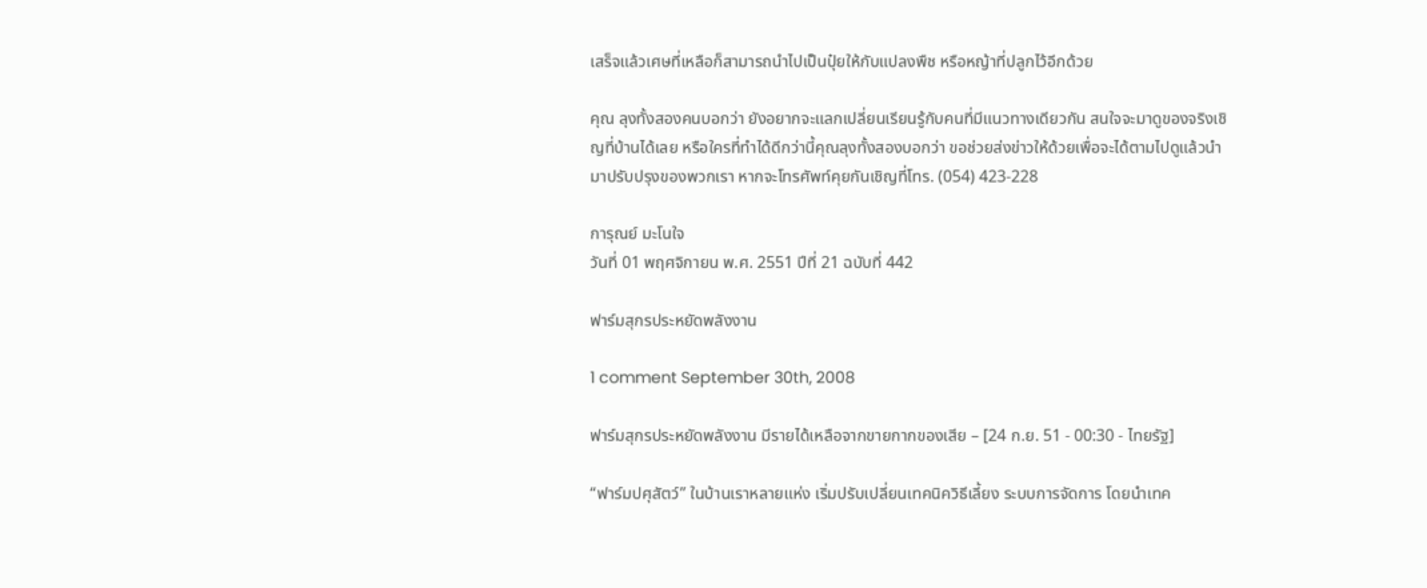เสร็จแล้วเศษที่เหลือก็สามารถนำไปเป็นปุ๋ยให้กับแปลงพืช หรือหญ้าที่ปลูกไว้อีกด้วย

คุณ ลุงทั้งสองคนบอกว่า ยังอยากจะแลกเปลี่ยนเรียนรู้กับคนที่มีแนวทางเดียวกัน สนใจจะมาดูของจริงเชิญที่บ้านได้เลย หรือใครที่ทำได้ดีกว่านี้คุณลุงทั้งสองบอกว่า ขอช่วยส่งข่าวให้ด้วยเพื่อจะได้ตามไปดูแล้วนำมาปรับปรุงของพวกเรา หากจะโทรศัพท์คุยกันเชิญที่โทร. (054) 423-228

การุณย์ มะโนใจ
วันที่ 01 พฤศจิกายน พ.ศ. 2551 ปีที่ 21 ฉบับที่ 442

ฟาร์มสุกรประหยัดพลังงาน

1 comment September 30th, 2008

ฟาร์มสุกรประหยัดพลังงาน มีรายได้เหลือจากขายกากของเสีย – [24 ก.ย. 51 - 00:30 - ไทยรัฐ]

“ฟาร์มปศุสัตว์” ในบ้านเราหลายแห่ง เริ่มปรับเปลี่ยนเทคนิควิธีเลี้ยง ระบบการจัดการ โดยนำเทค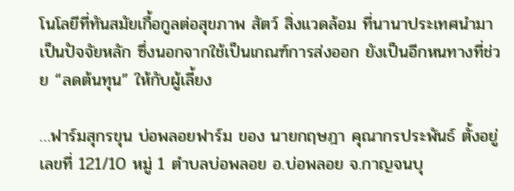โนโลยีที่ทันสมัยเกื้อกูลต่อสุขภาพ สัตว์ สิ่งแวดล้อม ที่นานาประเทศนำมาเป็นปัจจัยหลัก ซึ่งนอกจากใช้เป็นเกณฑ์การส่งออก ยังเป็นอีกหนทางที่ช่วย “ลดต้นทุน” ให้กับผู้เลี้ยง

…ฟาร์มสุกรขุน บ่อพลอยฟาร์ม ของ นายกฤษฎา คุณากรประพันธ์ ตั้งอยู่เลขที่ 121/10 หมู่ 1 ตำบลบ่อพลอย อ.บ่อพลอย จ.กาญจนบุ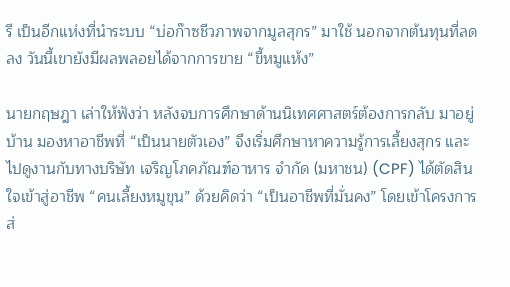รี เป็นอีกแห่งที่นำระบบ “บ่อก๊าซชีวภาพจากมูลสุกร” มาใช้ นอกจากต้นทุนที่ลดลง วันนี้เขายังมีผลพลอยได้จากการขาย “ขี้หมูแห้ง”

นายกฤษฎา เล่าให้ฟังว่า หลังจบการศึกษาด้านนิเทศศาสตร์ต้องการกลับ มาอยู่บ้าน มองหาอาชีพที่ “เป็นนายตัวเอง” จึงเริ่มศึกษาหาความรู้การเลี้ยงสุกร และไปดูงานกับทางบริษัท เจริญโภคภัณฑ์อาหาร จำกัด (มหาชน) (CPF) ได้ตัดสินใจเข้าสู่อาชีพ “คนเลี้ยงหมูขุน” ด้วยคิดว่า “เป็นอาชีพที่มั่นคง” โดยเข้าโครงการส่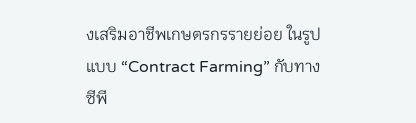งเสริมอาชีพเกษตรกรรายย่อย ในรูปแบบ “Contract Farming” กับทาง ซีพี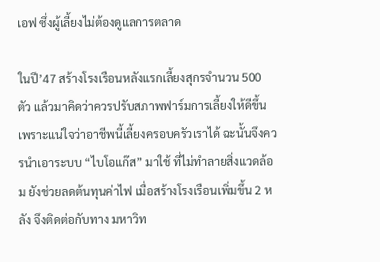เอฟ ซึ่งผู้เลี้ยงไม่ต้องดูแลการตลาด

ในปี’47 สร้างโรงเรือนหลังแรกเลี้ยงสุกรจำนวน 500 ตัว แล้วมาคิดว่าควรปรับสภาพฟาร์มการเลี้ยงให้ดีขึ้น เพราะแน่ใจว่าอาชีพนี้เลี้ยงครอบครัวเราได้ ฉะนั้นจึงควรนำเอาระบบ “ไบโอแก๊ส” มาใช้ ที่ไม่ทำลายสิ่งแวดล้อม ยังช่วยลดต้นทุนค่าไฟ เมื่อสร้างโรงเรือนเพิ่มขึ้น 2 หลัง จึงติดต่อกับทาง มหาวิท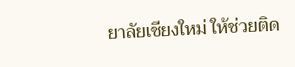ยาลัยเชียงใหม่ ให้ช่วยติด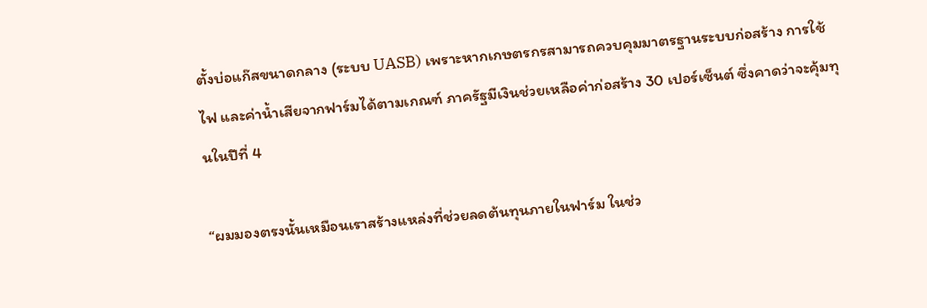ตั้งบ่อแก๊สขนาดกลาง (ระบบ UASB) เพราะหากเกษตรกรสามารถควบคุมมาตรฐานระบบก่อสร้าง การใช้ไฟ และค่าน้ำเสียจากฟาร์มได้ตามเกณฑ์ ภาครัฐมีเงินช่วยเหลือค่าก่อสร้าง 30 เปอร์เซ็นต์ ซึ่งคาดว่าจะคุ้มทุนในปีที่ 4

“ผมมองตรงนั้นเหมือนเราสร้างแหล่งที่ช่วยลดต้นทุนภายในฟาร์ม ในช่ว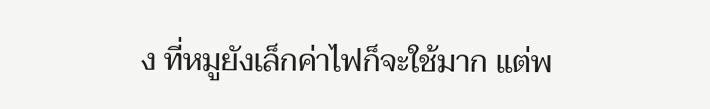ง ที่หมูยังเล็กค่าไฟก็จะใช้มาก แต่พ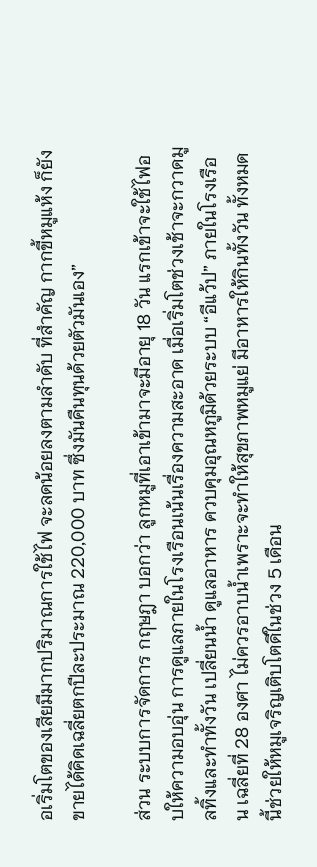อเริ่มโตของเสียมีมากปริมาณการใช้ไฟ จะลดน้อยลงตามลำดับ ที่สำคัญ กากขี้หมูแห้ง ก็ยังขายได้คิดเฉลี่ยตกปีละประมาณ 220,000 บาท ซึ่งมันคืนทุนด้วยตัวมันเอง”

ส่วน ระบบการจัดการ กฤษฎา บอกว่า ลูกหมูที่เอาเข้ามาจะมีอายุ 18 วัน แรกเข้าจะใช้ไฟอบให้ความอบอุ่น การดูแลภายในโรงเรือนเน้นเรื่องความสะอาด เมื่อเริ่มโตช่วงเช้าจะกวาดมูลทิ้งและทำทั้งวัน เปลี่ยนน้ำ ดูแลอาหาร ควบคุมอุณหภูมิด้วยระบบ “อีแว้ป” ภายในโรงเรือน เฉลี่ยที่ 28 องศา ไม่ควรอาบน้ำเพราะจะทำให้สุขภาพหมูแย่ มีอาหารให้กินทั้งวัน ทั้งหมดนี้ช่วยให้หมูเจริญเติบโตดีในช่วง 5 เดือน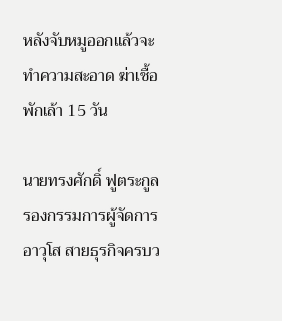หลังจับหมูออกแล้วจะทำความสะอาด ฆ่าเชื้อ พักเล้า 15 วัน

นายทรงศักดิ์ ฟูตระกูล รองกรรมการผู้จัดการอาวุโส สายธุรกิจครบว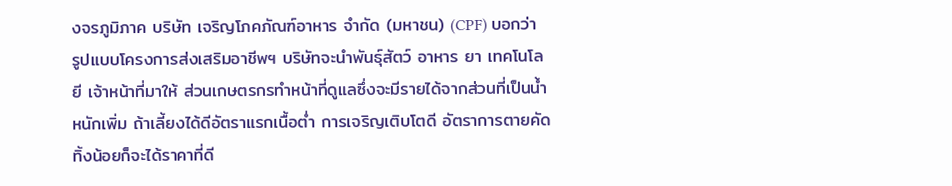งจรภูมิภาค บริษัท เจริญโภคภัณฑ์อาหาร จำกัด (มหาชน) (CPF) บอกว่า รูปแบบโครงการส่งเสริมอาชีพฯ บริษัทจะนำพันธุ์สัตว์ อาหาร ยา เทคโนโลยี เจ้าหน้าที่มาให้ ส่วนเกษตรกรทำหน้าที่ดูแลซึ่งจะมีรายได้จากส่วนที่เป็นน้ำหนักเพิ่ม ถ้าเลี้ยงได้ดีอัตราแรกเนื้อต่ำ การเจริญเติบโตดี อัตราการตายคัดทิ้งน้อยก็จะได้ราคาที่ดี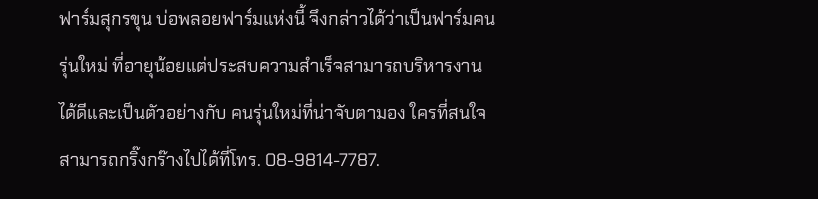ฟาร์มสุกรขุน บ่อพลอยฟาร์มแห่งนี้ จึงกล่าวได้ว่าเป็นฟาร์มคนรุ่นใหม่ ที่อายุน้อยแต่ประสบความสำเร็จสามารถบริหารงานได้ดีและเป็นตัวอย่างกับ คนรุ่นใหม่ที่น่าจับตามอง ใครที่สนใจสามารถกริ๊งกร๊างไปได้ที่โทร. 08-9814-7787.